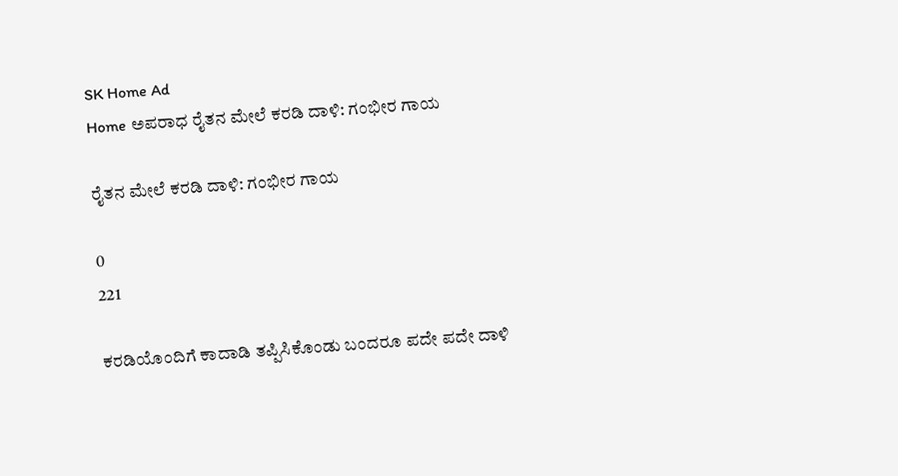SK Home Ad
Home ಅಪರಾಧ ರೈತನ ಮೇಲೆ ಕರಡಿ ದಾಳಿ: ಗಂಭೀರ ಗಾಯ

ರೈತನ ಮೇಲೆ ಕರಡಿ ದಾಳಿ: ಗಂಭೀರ ಗಾಯ

0
221

ಕರಡಿಯೊಂದಿಗೆ ಕಾದಾಡಿ ತಪ್ಪಿಸಿಕೊಂಡು ಬಂದರೂ ಪದೇ ಪದೇ ದಾಳಿ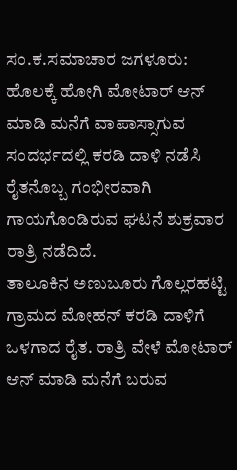ಸಂ.ಕ.ಸಮಾಚಾರ ಜಗಳೂರು: ಹೊಲಕ್ಕೆ ಹೋಗಿ ಮೋಟಾರ್ ಆನ್ ಮಾಡಿ ಮನೆಗೆ ವಾಪಾಸ್ಸಾಗುವ ಸಂದರ್ಭದಲ್ಲಿ ಕರಡಿ ದಾಳಿ ನಡೆಸಿ ರೈತನೊಬ್ಬ ಗಂಭೀರವಾಗಿ ಗಾಯಗೊಂಡಿರುವ ಘಟನೆ ಶುಕ್ರವಾರ ರಾತ್ರಿ ನಡೆದಿದೆ.
ತಾಲೂಕಿನ ಅಣುಬೂರು ಗೊಲ್ಲರಹಟ್ಟಿ ಗ್ರಾಮದ ಮೋಹನ್ ಕರಡಿ ದಾಳಿಗೆ ಒಳಗಾದ ರೈತ. ರಾತ್ರಿ ವೇಳೆ ಮೋಟಾರ್ ಆನ್ ಮಾಡಿ ಮನೆಗೆ ಬರುವ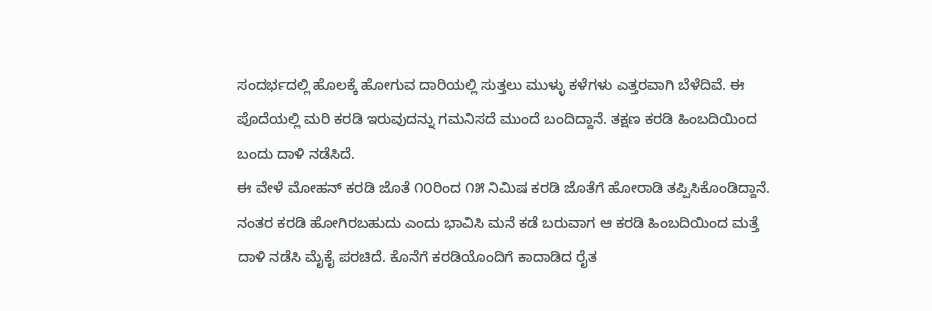ಸಂದರ್ಭದಲ್ಲಿ ಹೊಲಕ್ಕೆ ಹೋಗುವ ದಾರಿಯಲ್ಲಿ ಸುತ್ತಲು ಮುಳ್ಳು ಕಳೆಗಳು ಎತ್ತರವಾಗಿ ಬೆಳೆದಿವೆ. ಈ ಪೊದೆಯಲ್ಲಿ ಮರಿ ಕರಡಿ ಇರುವುದನ್ನು ಗಮನಿಸದೆ ಮುಂದೆ ಬಂದಿದ್ದಾನೆ. ತಕ್ಷಣ ಕರಡಿ ಹಿಂಬದಿಯಿಂದ ಬಂದು ದಾಳಿ ನಡೆಸಿದೆ.
ಈ ವೇಳೆ ಮೋಹನ್ ಕರಡಿ ಜೊತೆ ೧೦ರಿಂದ ೧೫ ನಿಮಿಷ ಕರಡಿ ಜೊತೆಗೆ ಹೋರಾಡಿ ತಪ್ಪಿಸಿಕೊಂಡಿದ್ದಾನೆ. ನಂತರ ಕರಡಿ ಹೋಗಿರಬಹುದು ಎಂದು ಭಾವಿಸಿ ಮನೆ ಕಡೆ ಬರುವಾಗ ಆ ಕರಡಿ ಹಿಂಬದಿಯಿಂದ ಮತ್ತೆ ದಾಳಿ ನಡೆಸಿ ಮೈಕೈ ಪರಚಿದೆ. ಕೊನೆಗೆ ಕರಡಿಯೊಂದಿಗೆ ಕಾದಾಡಿದ ರೈತ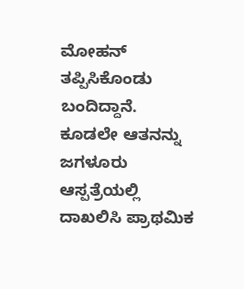ಮೋಹನ್ ತಪ್ಪಿಸಿಕೊಂಡು ಬಂದಿದ್ದಾನೆ. ಕೂಡಲೇ ಆತನನ್ನು ಜಗಳೂರು ಆಸ್ಪತ್ರೆಯಲ್ಲಿ ದಾಖಲಿಸಿ ಪ್ರಾಥಮಿಕ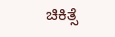ಚಿಕಿತ್ಸೆ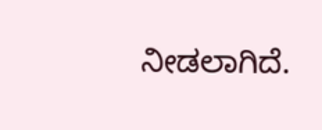ನೀಡಲಾಗಿದೆ.